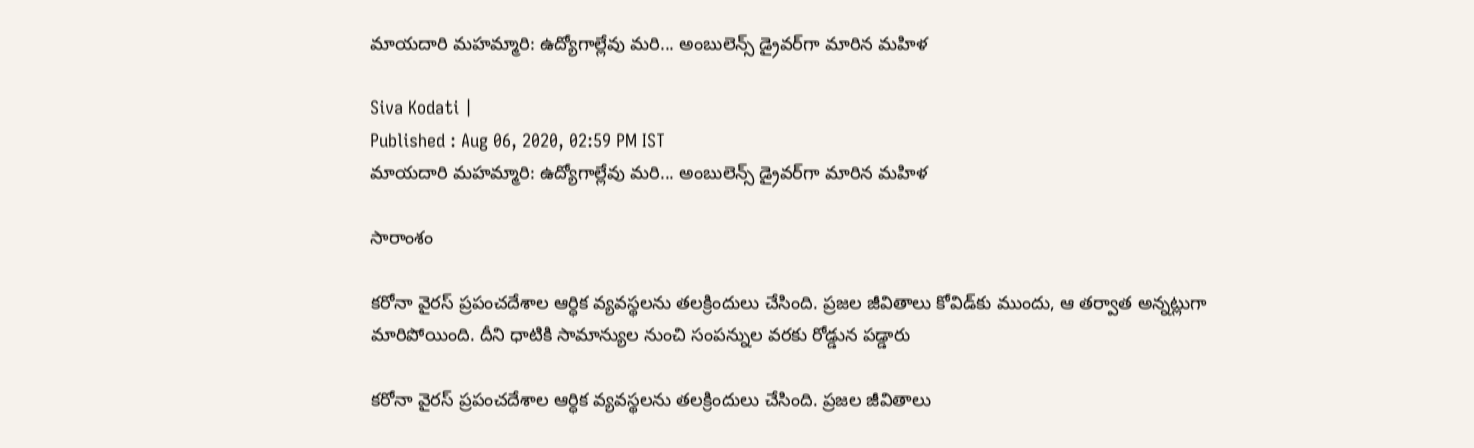మాయదారి మహమ్మారి: ఉద్యోగాల్లేవు మరి... అంబులెన్స్ డ్రైవర్‌గా మారిన మహిళ

Siva Kodati |
Published : Aug 06, 2020, 02:59 PM IST
మాయదారి మహమ్మారి: ఉద్యోగాల్లేవు మరి... అంబులెన్స్ డ్రైవర్‌గా మారిన మహిళ

సారాంశం

కరోనా వైరస్ ప్రపంచదేశాల ఆర్ధిక వ్యవస్థలను తలక్రిందులు చేసింది. ప్రజల జీవితాలు కోవిడ్‌కు ముందు, ఆ తర్వాత అన్నట్లుగా మారిపోయింది. దీని ధాటికి సామాన్యుల నుంచి సంపన్నుల వరకు రోడ్డున పడ్డారు

కరోనా వైరస్ ప్రపంచదేశాల ఆర్ధిక వ్యవస్థలను తలక్రిందులు చేసింది. ప్రజల జీవితాలు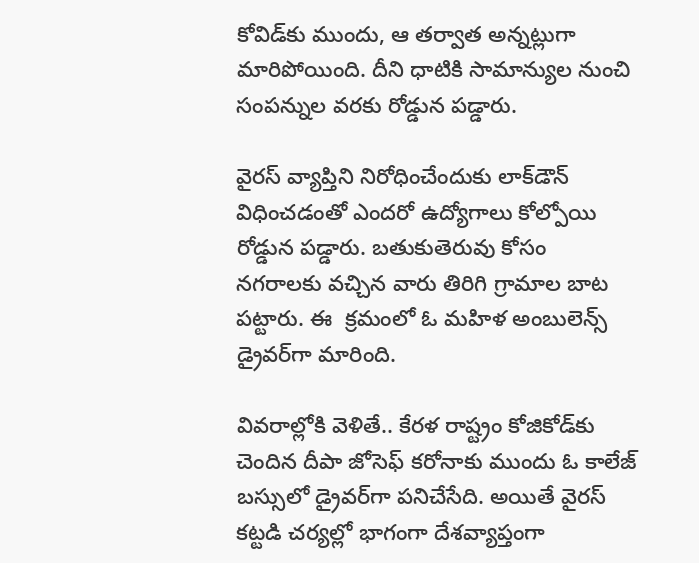కోవిడ్‌కు ముందు, ఆ తర్వాత అన్నట్లుగా మారిపోయింది. దీని ధాటికి సామాన్యుల నుంచి సంపన్నుల వరకు రోడ్డున పడ్డారు.

వైరస్ వ్యాప్తిని నిరోధించేందుకు లాక్‌డౌన్ విధించడంతో ఎందరో ఉద్యోగాలు కోల్పోయి రోడ్డున పడ్డారు. బతుకుతెరువు కోసం నగరాలకు వచ్చిన వారు తిరిగి గ్రామాల బాట పట్టారు. ఈ  క్రమంలో ఓ మహిళ అంబులెన్స్ డ్రైవర్‌గా మారింది.

వివరాల్లోకి వెళితే.. కేరళ రాష్ట్రం కోజికోడ్‌కు చెందిన దీపా జోసెఫ్ కరోనాకు ముందు ఓ కాలేజ్ బస్సులో డ్రైవర్‌‌గా పనిచేసేది. అయితే వైరస్ కట్టడి చర్యల్లో భాగంగా దేశవ్యాప్తంగా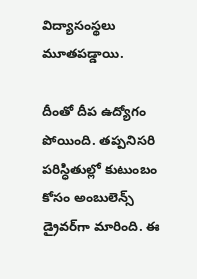విద్యాసంస్థలు మూతపడ్డాయి.

దీంతో దీప ఉద్యోగం పోయింది. తప్పనిసరి పరిస్ధితుల్లో కుటుంబం కోసం అంబులెన్స్ డ్రైవర్‌గా మారింది. ఈ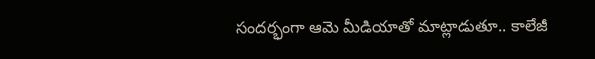సందర్భంగా ఆమె మీడియాతో మాట్లాడుతూ.. కాలేజీ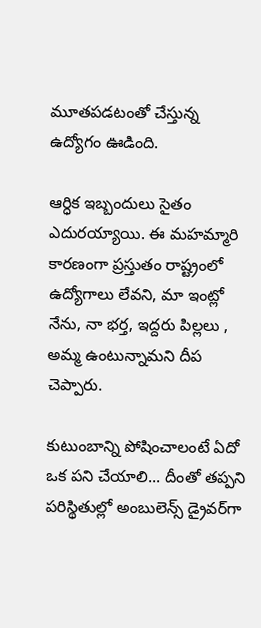మూతపడటంతో చేస్తున్న ఉద్యోగం ఊడింది.

ఆర్ధిక ఇబ్బందులు సైతం ఎదురయ్యాయి. ఈ మహమ్మారి కారణంగా ప్రస్తుతం రాష్ట్రంలో ఉద్యోగాలు లేవని, మా ఇంట్లో నేను, నా భర్త, ఇద్దరు పిల్లలు , అమ్మ ఉంటున్నామని దీప చెప్పారు.

కుటుంబాన్ని పోషించాలంటే ఏదో ఒక పని చేయాలి... దీంతో తప్పని పరిస్థితుల్లో అంబులెన్స్ డ్రైవర్‌గా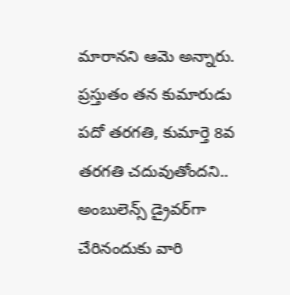మారానని ఆమె అన్నారు. ప్రస్తుతం తన కుమారుడు పదో తరగతి, కుమార్తె 8వ తరగతి చదువుతోందని.. అంబులెన్స్ డ్రైవర్‌గా చేరినందుకు వారి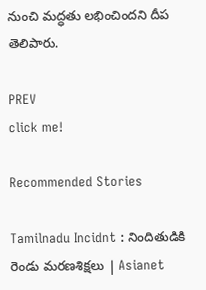నుంచి మద్ధతు లభించిందని దీప తెలిపారు.

PREV
click me!

Recommended Stories

Tamilnadu Incidnt : నిందితుడికి రెండు మరణశిక్షలు | Asianet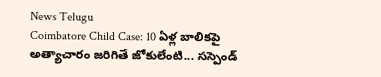News Telugu
Coimbatore Child Case: 10 ఏళ్ల బాలికపై అత్యాచారం జరిగితే జోకులేంటి... సస్పెండ్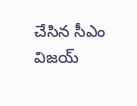చేసిన సీఎం విజయ్